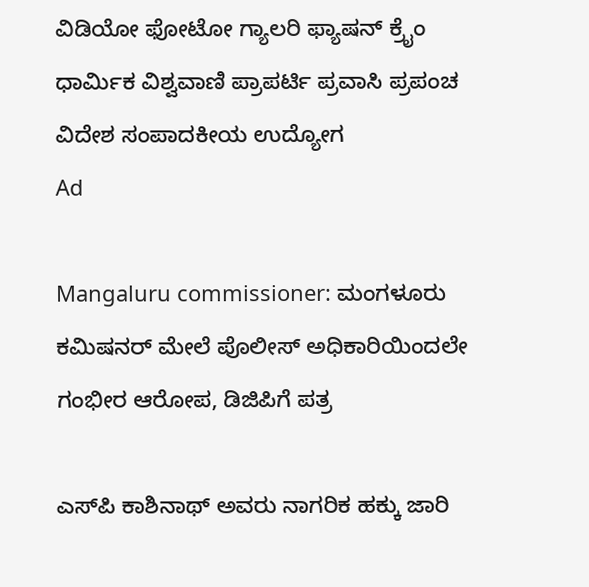ವಿಡಿಯೋ ಫೋಟೋ ಗ್ಯಾಲರಿ ಫ್ಯಾಷನ್ ಕ್ರೈಂ ಧಾರ್ಮಿಕ ವಿಶ್ವವಾಣಿ ಪ್ರಾಪರ್ಟಿ ಪ್ರವಾಸಿ ಪ್ರಪಂಚ ವಿದೇಶ ಸಂಪಾದಕೀಯ ಉದ್ಯೋಗ
Ad

Mangaluru commissioner: ಮಂಗಳೂರು ಕಮಿಷನರ್‌ ಮೇಲೆ ಪೊಲೀಸ್‌ ಅಧಿಕಾರಿಯಿಂದಲೇ ಗಂಭೀರ ಆರೋಪ, ಡಿಜಿಪಿಗೆ ಪತ್ರ

ಎಸ್‌ಪಿ ಕಾಶಿನಾಥ್ ಅವರು ನಾಗರಿಕ ಹಕ್ಕು ಜಾರಿ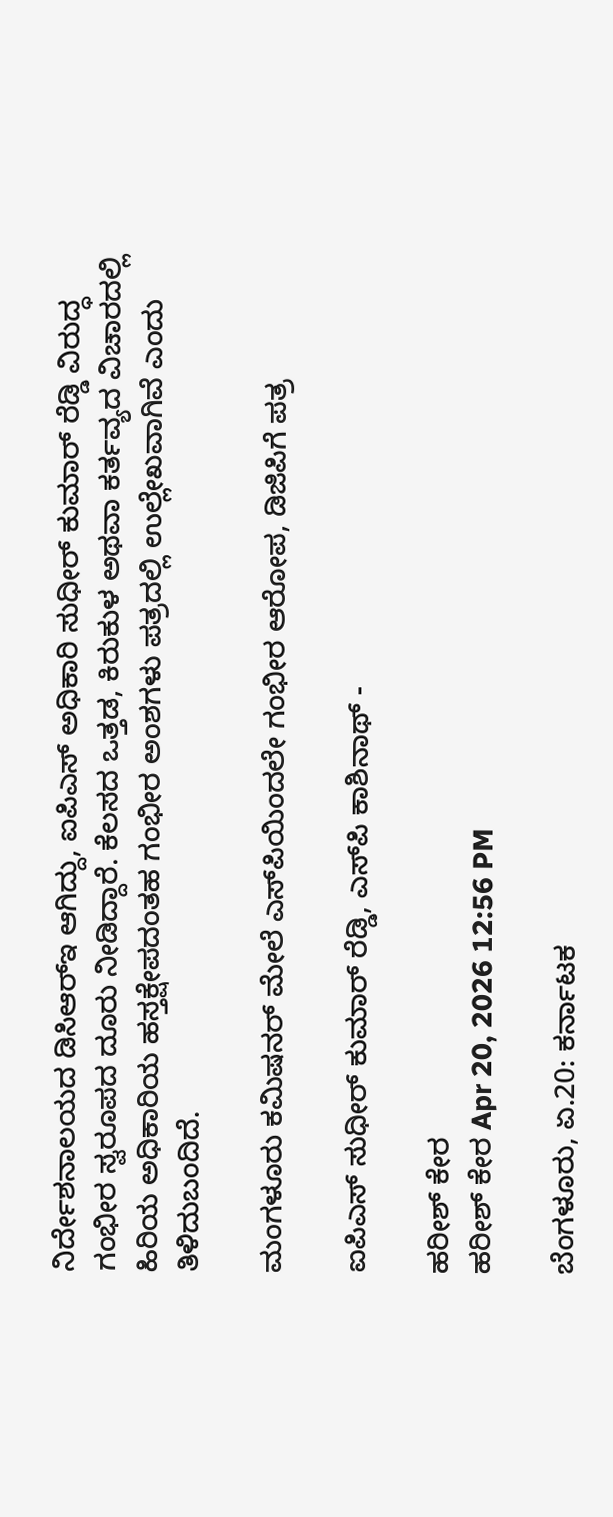ನಿರ್ದೇಶನಾಲಯದ ಡಿಸಿಆರ್‌ಇ ಆಗಿದ್ದು, ಐಪಿಎಸ್ ಅಧಿಕಾರಿ ಸುಧೀರ್ ಕುಮಾರ್ ರೆಡ್ಡಿ ವಿರುದ್ಧ ಗಂಭೀರ ಸ್ವರೂಪದ ದೂರು ನೀಡಿದ್ದಾರೆ. ಕೆಲಸದ ಒತ್ತಡ, ಕಿರುಕುಳ ಅಥವಾ ಕರ್ತವ್ಯದ ವಿಚಾರದಲ್ಲಿ ಹಿರಿಯ ಅಧಿಕಾರಿಯ ಹಸ್ತಕ್ಷೇಪದಂತಹ ಗಂಭೀರ ಅಂಶಗಳು ಪತ್ರದಲ್ಲಿ ಉಲ್ಲೇಖವಾಗಿವೆ ಎಂದು ತಿಳಿದುಬಂದಿದೆ.

ಮಂಗಳೂರು ಕಮಿಷನರ್‌ ಮೇಲೆ ಎಸ್‌ಪಿಯಿಂದಲೇ ಗಂಭೀರ ಆರೋಪ, ಡಿಜಿಪಿಗೆ ಪತ್ರ

ಐಪಿಎಸ್ ಸುಧೀರ್ ಕುಮಾರ್ ರೆಡ್ಡಿ, ಎಸ್‌ಪಿ ಕಾಶಿನಾಥ್ -

ಹರೀಶ್‌ ಕೇರ
ಹರೀಶ್‌ ಕೇರ Apr 20, 2026 12:56 PM

ಬೆಂಗಳೂರು, ಏ.20: ಕರ್ನಾಟಕ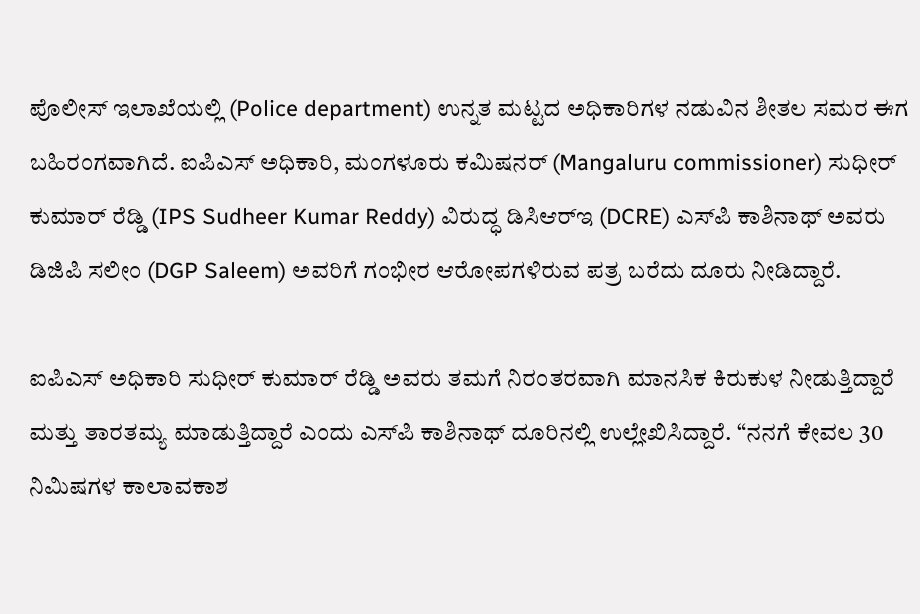ಪೊಲೀಸ್ ಇಲಾಖೆಯಲ್ಲಿ (Police department) ಉನ್ನತ ಮಟ್ಟದ ಅಧಿಕಾರಿಗಳ ನಡುವಿನ ಶೀತಲ ಸಮರ ಈಗ ಬಹಿರಂಗವಾಗಿದೆ. ಐಪಿಎಸ್ ಅಧಿಕಾರಿ, ಮಂಗಳೂರು ಕಮಿಷನರ್‌ (Mangaluru commissioner) ಸುಧೀರ್ ಕುಮಾರ್ ರೆಡ್ಡಿ (IPS Sudheer Kumar Reddy) ವಿರುದ್ಧ ಡಿಸಿಆರ್‌ಇ (DCRE) ಎಸ್‌ಪಿ ಕಾಶಿನಾಥ್ ಅವರು ಡಿಜಿಪಿ ಸಲೀಂ (DGP Saleem) ಅವರಿಗೆ ಗಂಭೀರ ಆರೋಪಗಳಿರುವ ಪತ್ರ ಬರೆದು ದೂರು ನೀಡಿದ್ದಾರೆ.

ಐಪಿಎಸ್ ಅಧಿಕಾರಿ ಸುಧೀರ್ ಕುಮಾರ್ ರೆಡ್ಡಿ ಅವರು ತಮಗೆ ನಿರಂತರವಾಗಿ ಮಾನಸಿಕ ಕಿರುಕುಳ ನೀಡುತ್ತಿದ್ದಾರೆ ಮತ್ತು ತಾರತಮ್ಯ ಮಾಡುತ್ತಿದ್ದಾರೆ ಎಂದು ಎಸ್‌ಪಿ ಕಾಶಿನಾಥ್ ದೂರಿನಲ್ಲಿ ಉಲ್ಲೇಖಿಸಿದ್ದಾರೆ. “ನನಗೆ ಕೇವಲ 30 ನಿಮಿಷಗಳ ಕಾಲಾವಕಾಶ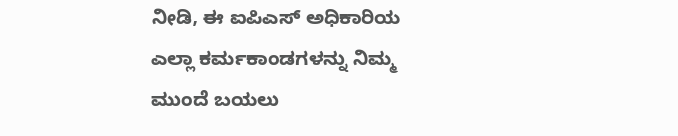ನೀಡಿ, ಈ ಐಪಿಎಸ್ ಅಧಿಕಾರಿಯ ಎಲ್ಲಾ ಕರ್ಮಕಾಂಡಗಳನ್ನು ನಿಮ್ಮ ಮುಂದೆ ಬಯಲು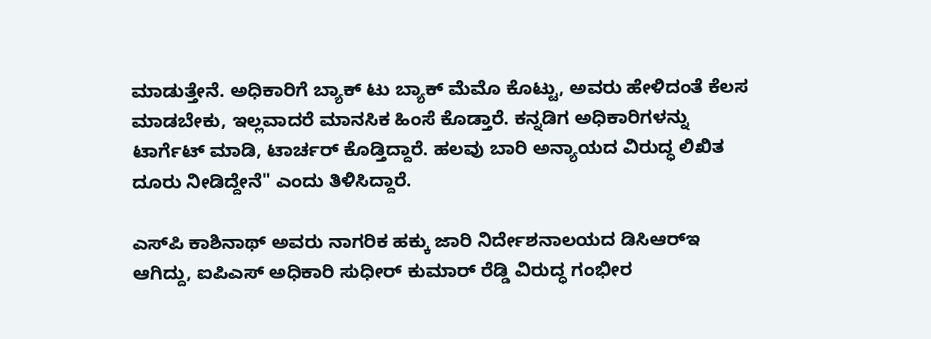ಮಾಡುತ್ತೇನೆ. ಅಧಿಕಾರಿಗೆ ಬ್ಯಾಕ್ ಟು ಬ್ಯಾಕ್ ಮೆಮೊ ಕೊಟ್ಟು, ಅವರು ಹೇಳಿದಂತೆ ಕೆಲಸ ಮಾಡಬೇಕು, ಇಲ್ಲವಾದರೆ ಮಾನಸಿಕ ಹಿಂಸೆ ಕೊಡ್ತಾರೆ. ಕನ್ನಡಿಗ ಅಧಿಕಾರಿಗಳನ್ನು ಟಾರ್ಗೆಟ್ ಮಾಡಿ, ಟಾರ್ಚರ್ ಕೊಡ್ತಿದ್ದಾರೆ. ಹಲವು ಬಾರಿ ಅನ್ಯಾಯದ ವಿರುದ್ಧ ಲಿಖಿತ ದೂರು ನೀಡಿದ್ದೇನೆ" ಎಂದು ತಿಳಿಸಿದ್ದಾರೆ.

ಎಸ್‌ಪಿ ಕಾಶಿನಾಥ್ ಅವರು ನಾಗರಿಕ ಹಕ್ಕು ಜಾರಿ ನಿರ್ದೇಶನಾಲಯದ ಡಿಸಿಆರ್‌ಇ ಆಗಿದ್ದು, ಐಪಿಎಸ್ ಅಧಿಕಾರಿ ಸುಧೀರ್ ಕುಮಾರ್ ರೆಡ್ಡಿ ವಿರುದ್ಧ ಗಂಭೀರ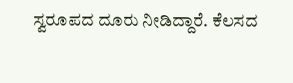ಸ್ವರೂಪದ ದೂರು ನೀಡಿದ್ದಾರೆ. ಕೆಲಸದ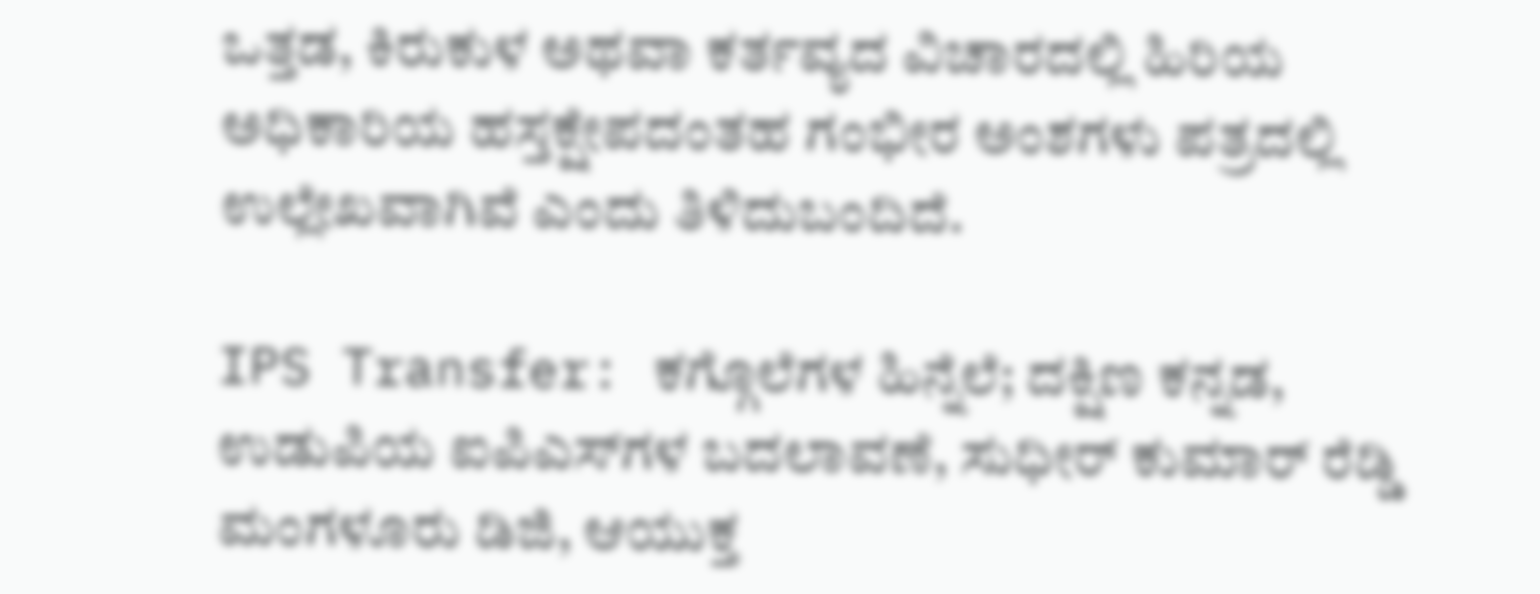ಒತ್ತಡ, ಕಿರುಕುಳ ಅಥವಾ ಕರ್ತವ್ಯದ ವಿಚಾರದಲ್ಲಿ ಹಿರಿಯ ಅಧಿಕಾರಿಯ ಹಸ್ತಕ್ಷೇಪದಂತಹ ಗಂಭೀರ ಅಂಶಗಳು ಪತ್ರದಲ್ಲಿ ಉಲ್ಲೇಖವಾಗಿವೆ ಎಂದು ತಿಳಿದುಬಂದಿದೆ.

IPS Transfer: ಕಗ್ಗೊಲೆಗಳ ಹಿನ್ನೆಲೆ; ದಕ್ಷಿಣ ಕನ್ನಡ, ಉಡುಪಿಯ ಐಪಿಎಸ್‌ಗಳ ಬದಲಾವಣೆ, ಸುಧೀರ್‌ ಕುಮಾರ್‌ ರೆಡ್ಡಿ ಮಂಗಳೂರು ಡಿಜಿ, ಆಯುಕ್ತ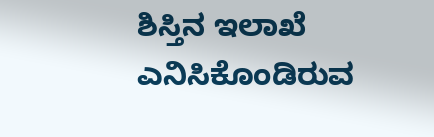ಶಿಸ್ತಿನ ಇಲಾಖೆ ಎನಿಸಿಕೊಂಡಿರುವ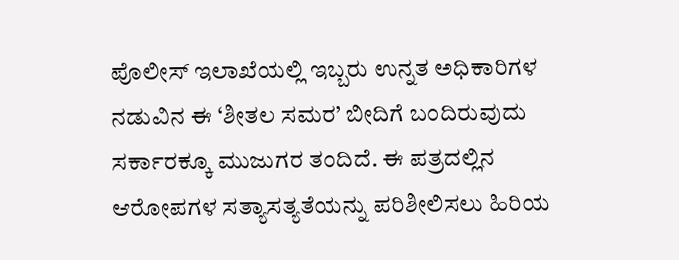ಪೊಲೀಸ್ ಇಲಾಖೆಯಲ್ಲಿ ಇಬ್ಬರು ಉನ್ನತ ಅಧಿಕಾರಿಗಳ ನಡುವಿನ ಈ ‘ಶೀತಲ ಸಮರ’ ಬೀದಿಗೆ ಬಂದಿರುವುದು ಸರ್ಕಾರಕ್ಕೂ ಮುಜುಗರ ತಂದಿದೆ. ಈ ಪತ್ರದಲ್ಲಿನ ಆರೋಪಗಳ ಸತ್ಯಾಸತ್ಯತೆಯನ್ನು ಪರಿಶೀಲಿಸಲು ಹಿರಿಯ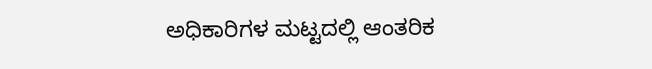ಅಧಿಕಾರಿಗಳ ಮಟ್ಟದಲ್ಲಿ ಆಂತರಿಕ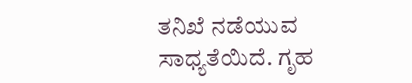ತನಿಖೆ ನಡೆಯುವ ಸಾಧ್ಯತೆಯಿದೆ. ಗೃಹ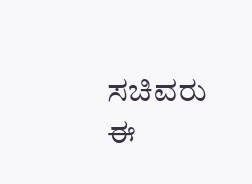ಸಚಿವರು ಈ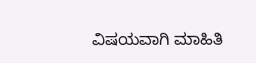ವಿಷಯವಾಗಿ ಮಾಹಿತಿ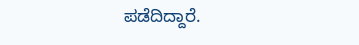ಪಡೆದಿದ್ದಾರೆ.